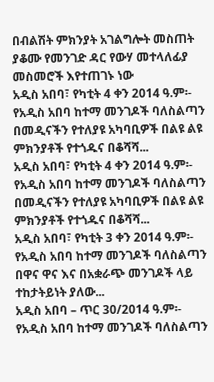በብልሽት ምክንያት አገልግሎት መስጠት ያቆሙ የመንገድ ዳር የውሃ መተላለፊያ መስመሮች እየተጠገኑ ነው
አዲስ አበባ፣ የካቲት 4 ቀን 2014 ዓ.ም፡- የአዲስ አበባ ከተማ መንገዶች ባለስልጣን በመዲናችን የተለያዩ አካባቢዎች በልዩ ልዩ ምክንያቶች የተጎዱና በቆሻሻ...
አዲስ አበባ፣ የካቲት 4 ቀን 2014 ዓ.ም፡- የአዲስ አበባ ከተማ መንገዶች ባለስልጣን በመዲናችን የተለያዩ አካባቢዎች በልዩ ልዩ ምክንያቶች የተጎዱና በቆሻሻ...
አዲስ አበባ፣ የካቲት 3 ቀን 2014 ዓ.ም፡- የአዲስ አበባ ከተማ መንገዶች ባለስልጣን በዋና ዋና እና በአቋራጭ መንገዶች ላይ ተከታትይነት ያለው...
አዲስ አበባ – ጥር 30/2014 ዓ.ም፡- የአዲስ አበባ ከተማ መንገዶች ባለስልጣን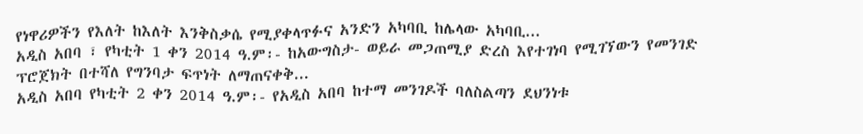የነዋሪዎችን የእለት ከእለት እንቅስቃሴ የሚያቀላጥፉና አንድን አካባቢ ከሌላው አካባቢ...
አዲስ አበባ ፣ የካቲት 1 ቀን 2014 ዓ.ም፡- ከአውግስታ- ወይራ መጋጠሚያ ድረስ እየተገነባ የሚገኘውን የመንገድ ፕሮጀክት በተሻለ የግንባታ ፍጥነት ለማጠናቀቅ...
አዲስ አበባ የካቲት 2 ቀን 2014 ዓ.ም፡- የአዲስ አበባ ከተማ መንገዶች ባለስልጣን ደህንነቱ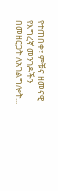የተጠበቀ፣ ምቹና ዘመናዊ የእግረኛ መንገዶችን በመዘርጋት ለአገልግሎት...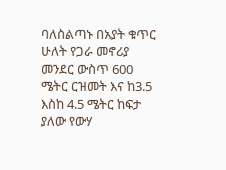ባለስልጣኑ በአያት ቁጥር ሁለት የጋራ መኖሪያ መንደር ውስጥ 600 ሜትር ርዝመት እና ከ3.5 እስከ 4.5 ሜትር ከፍታ ያለው የውሃ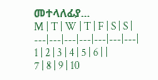መተላለፊያ...
M | T | W | T | F | S | S |
---|---|---|---|---|---|---|
1 | 2 | 3 | 4 | 5 | 6 | |
7 | 8 | 9 | 10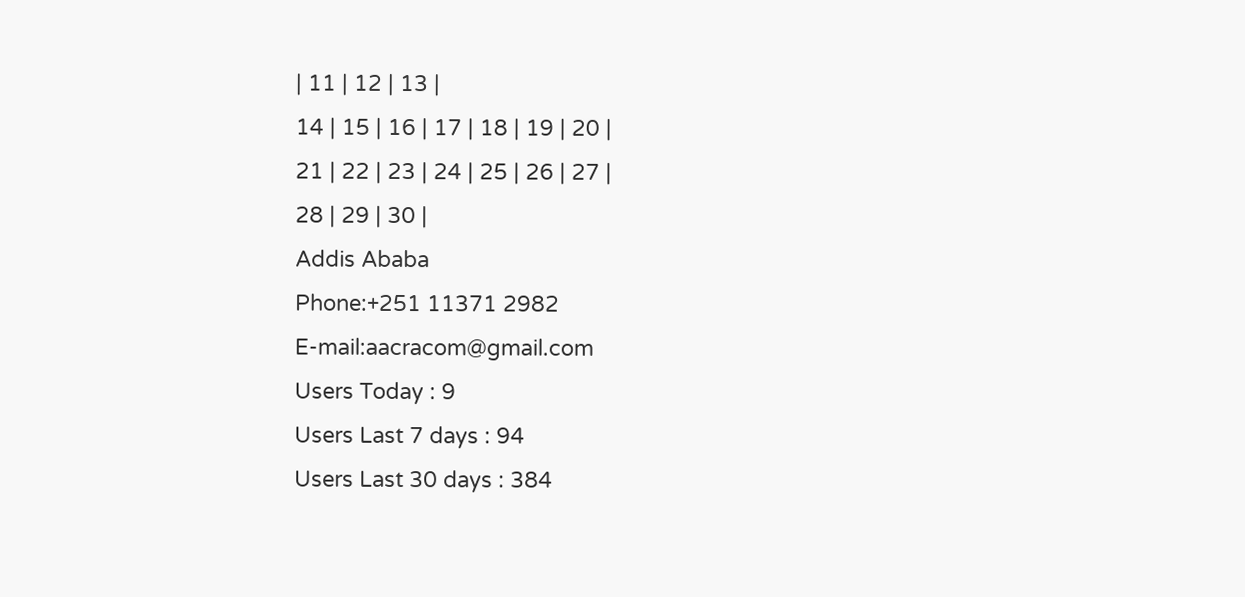| 11 | 12 | 13 |
14 | 15 | 16 | 17 | 18 | 19 | 20 |
21 | 22 | 23 | 24 | 25 | 26 | 27 |
28 | 29 | 30 |
Addis Ababa
Phone:+251 11371 2982
E-mail:aacracom@gmail.com
Users Today : 9
Users Last 7 days : 94
Users Last 30 days : 384